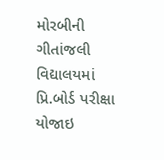મોરબીની ગીતાંજલી વિદ્યાલયમાં પ્રિ.બોર્ડ પરીક્ષા યોજાઇ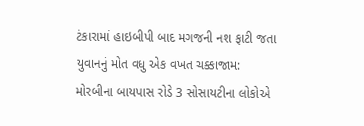ટંકારામાં હાઇબીપી બાદ મગજની નશ ફાટી જતા યુવાનનું મોત વધુ એક વખત ચક્કાજામ: મોરબીના બાયપાસ રોડે 3 સોસાયટીના લોકોએ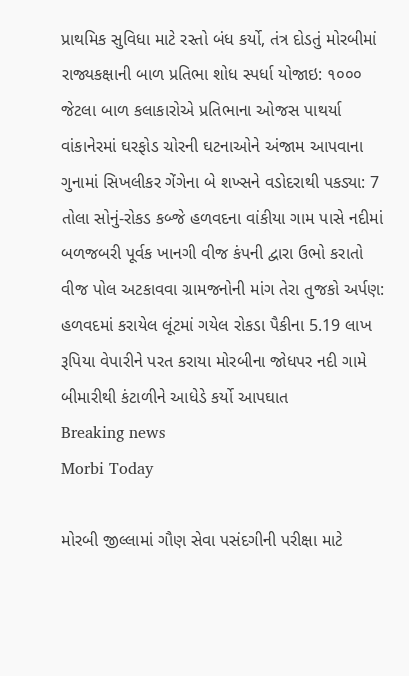પ્રાથમિક સુવિધા માટે રસ્તો બંધ કર્યો, તંત્ર દોડતું મોરબીમાં રાજ્યકક્ષાની બાળ પ્રતિભા શોધ સ્પર્ધા યોજાઇ: ૧૦૦૦ જેટલા બાળ કલાકારોએ પ્રતિભાના ઓજસ પાથર્યા વાંકાનેરમાં ઘરફોડ ચોરની ઘટનાઓને અંજામ આપવાના ગુનામાં સિખલીકર ગેંગેના બે શખ્સને વડોદરાથી પકડ્યા: 7 તોલા સોનું-રોકડ કબ્જે હળવદના વાંકીયા ગામ પાસે નદીમાં બળજબરી પૂર્વક ખાનગી વીજ કંપની દ્વારા ઉભો કરાતો વીજ પોલ અટકાવવા ગ્રામજનોની માંગ તેરા તુજકો અર્પણ: હળવદમાં કરાયેલ લૂંટમાં ગયેલ રોકડા પૈકીના 5.19 લાખ રૂપિયા વેપારીને પરત કરાયા મોરબીના જોધપર નદી ગામે બીમારીથી કંટાળીને આધેડે કર્યો આપઘાત
Breaking news
Morbi Today

મોરબી જીલ્લામાં ગૌણ સેવા પસંદગીની પરીક્ષા માટે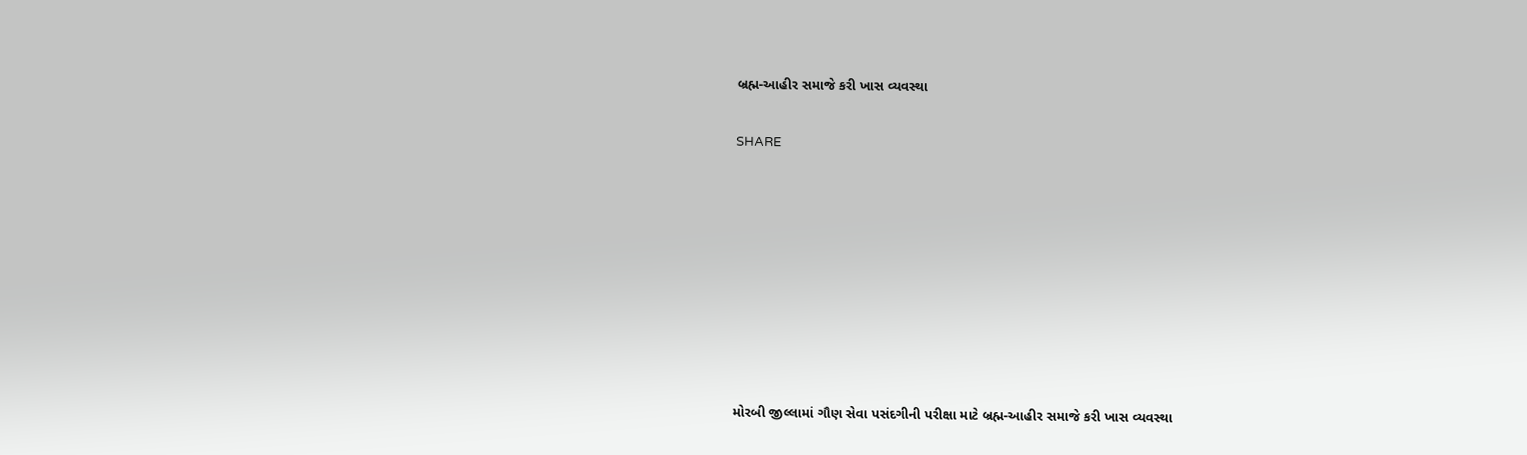બ્રહ્મ-આહીર સમાજે કરી ખાસ વ્યવસ્થા


SHARE













મોરબી જીલ્લામાં ગૌણ સેવા પસંદગીની પરીક્ષા માટે બ્રહ્મ-આહીર સમાજે કરી ખાસ વ્યવસ્થા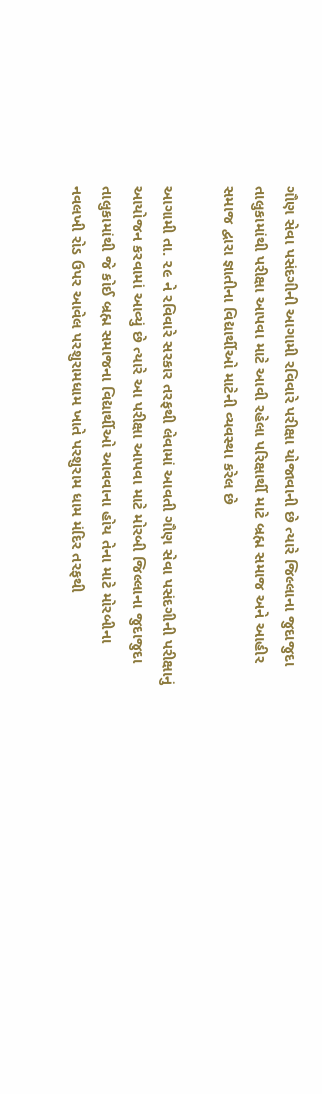ગૌણ સેવા પસંદગીની આગામી રવિવારે પરીક્ષા યોજાવાની છે ત્યારે જિલ્લાના જુદાજુદા તાલુકામાંથી પરીક્ષા આપવા માટે આવી રહેલા પરિક્ષાર્થી માટે બ્રહ્મ સમાજ અને આહીર સમાજ દ્વારા જ્ઞાતીના વિદ્યાર્થીઓ માટેની વ્યવસ્થા કરેલ છે

આગામી તા. ૨૯ ને રવિવારે સરકાર તરફથી લેવામાં આવતી ગૌણ સેવા પસંદગીની પરીક્ષાનું આયોજન કરવામાં આવ્યું છે ત્યારે આ પરીક્ષા આપવા માટે મોરબી જિલ્લાના જુદાજુદા તાલુકામાંથી જે કોઈ બ્રહ્મ સમાજના વિદ્યાર્થીઓ આવવાના હોય તેના માટે મોરબીના નવલખી રોડ ઉપર આવેલ પરશુરામધામ ખાતે પરશુરામ ધામ મંદિર તરફથી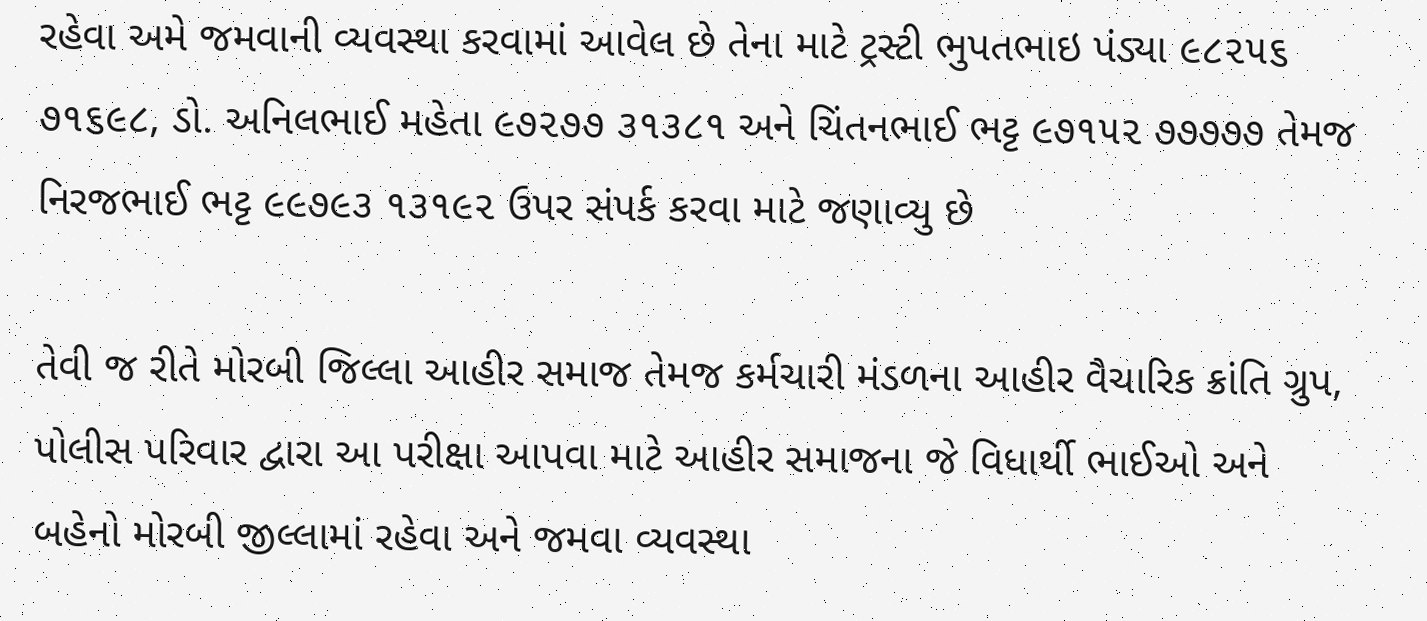રહેવા અમે જમવાની વ્યવસ્થા કરવામાં આવેલ છે તેના માટે ટ્રસ્ટી ભુપતભાઇ પંડ્યા ૯૮૨૫૬ ૭૧૬૯૮, ડો. અનિલભાઈ મહેતા ૯૭૨૭૭ ૩૧૩૮૧ અને ચિંતનભાઈ ભટ્ટ ૯૭૧૫૨ ૭૭૭૭૭ તેમજ નિરજભાઈ ભટ્ટ ૯૯૭૯૩ ૧૩૧૯૨ ઉપર સંપર્ક કરવા માટે જણાવ્યુ છે

તેવી જ રીતે મોરબી જિલ્લા આહીર સમાજ તેમજ કર્મચારી મંડળના આહીર વૈચારિક ક્રાંતિ ગ્રુપ, પોલીસ પરિવાર દ્વારા આ પરીક્ષા આપવા માટે આહીર સમાજના જે વિધાર્થી ભાઈઓ અને બહેનો મોરબી જીલ્લામાં રહેવા અને જમવા વ્યવસ્થા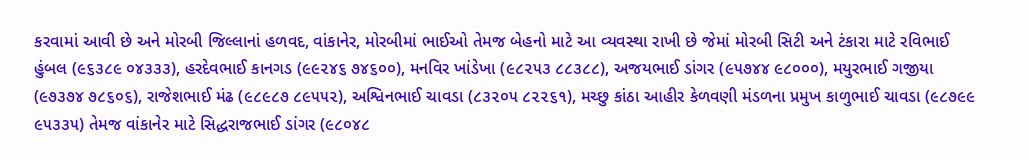કરવામાં આવી છે અને મોરબી જિલ્લાનાં હળવદ, વાંકાનેર, મોરબીમાં ભાઈઓ તેમજ બેહનો માટે આ વ્યવસ્થા રાખી છે જેમાં મોરબી સિટી અને ટંકારા માટે રવિભાઈ હુંબલ (૯૬૩૮૯ ૦૪૩૩૩), હરદેવભાઈ કાનગડ (૯૯૨૪૬ ૭૪૬૦૦), મનવિર ખાંડેખા (૯૮૨૫૩ ૮૮૩૮૮), અજયભાઈ ડાંગર (૯૫૭૪૪ ૯૮૦૦૦), મયુરભાઈ ગજીયા (૯૭૩૭૪ ૭૮૬૦૬), રાજેશભાઈ મંઢ (૯૮૯૮૭ ૮૯૫૫૨), અશ્વિનભાઈ ચાવડા (૮૩૨૦૫ ૮૨૨૬૧), મચ્છુ કાંઠા આહીર કેળવણી મંડળના પ્રમુખ કાળુભાઈ ચાવડા (૯૮૭૯૯ ૯૫૩૩૫) તેમજ વાંકાનેર માટે સિદ્ધરાજભાઈ ડાંગર (૯૮૦૪૮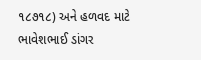૧૮૭૧૮) અને હળવદ માટે ભાવેશભાઈ ડાંગર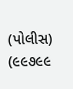(પોલીસ) (૯૯૭૯૯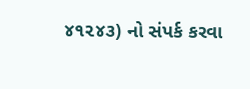૪૧૨૪૩) નો સંપર્ક કરવા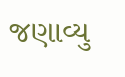જણાવ્યુ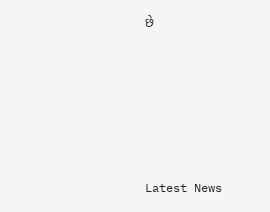છે






Latest News